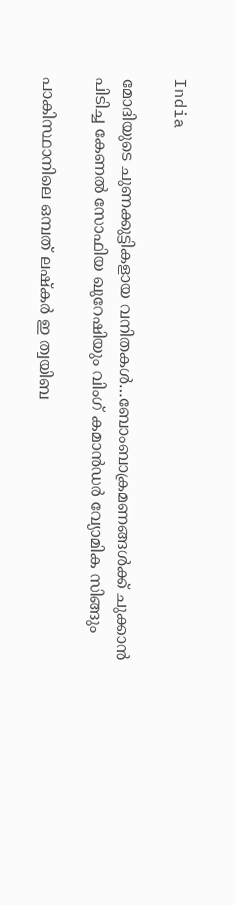India

മോദിയുടെ ചുണക്കുട്ടികളായ വനിതകള്‍…ബോംബാക്രമണങ്ങള്‍ക്ക് ചുക്കാന്‍ പിടിച്ച കേണല്‍ സോഫിയ ഖുറേഷിയും വിംഗ് കമാന്‍ഡര്‍ വ്യോമിക സിങ്ങും

പാകിസ്ഥാനിലെ ഒമ്പത് ലഷ്കര്‍ ഇ ത്വയിബ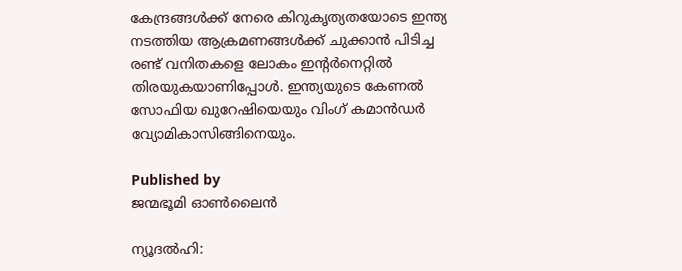കേന്ദ്രങ്ങള്‍ക്ക് നേരെ കിറുകൃത്യതയോടെ ഇന്ത്യ നടത്തിയ ആക്രമണങ്ങള്‍ക്ക് ചുക്കാന്‍ പിടിച്ച രണ്ട് വനിതകളെ ലോകം ഇന്‍റര്‍നെറ്റില്‍ തിരയുകയാണിപ്പോള്‍. ഇന്ത്യയുടെ കേണല്‍ സോഫിയ ഖുറേഷിയെയും വിംഗ് കമാന്‍ഡര്‍ വ്യോമികാസിങ്ങിനെയും.

Published by
ജന്മഭൂമി ഓണ്‍ലൈന്‍

ന്യൂദല്‍ഹി: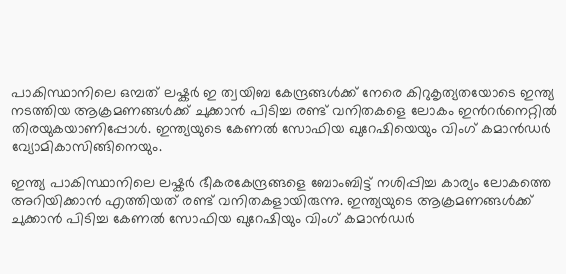പാകിസ്ഥാനിലെ ഒമ്പത് ലഷ്കര്‍ ഇ ത്വയിബ കേന്ദ്രങ്ങള്‍ക്ക് നേരെ കിറുകൃത്യതയോടെ ഇന്ത്യ നടത്തിയ ആക്രമണങ്ങള്‍ക്ക് ചുക്കാന്‍ പിടിച്ച രണ്ട് വനിതകളെ ലോകം ഇന്‍റര്‍നെറ്റില്‍ തിരയുകയാണിപ്പോള്‍. ഇന്ത്യയുടെ കേണല്‍ സോഫിയ ഖുറേഷിയെയും വിംഗ് കമാന്‍ഡര്‍ വ്യോമികാസിങ്ങിനെയും.

ഇന്ത്യ പാകിസ്ഥാനിലെ ലഷ്കര്‍ ഭീകരകേന്ദ്രങ്ങളെ ബോംബിട്ട് നശിപ്പിച്ച കാര്യം ലോകത്തെ അറിയിക്കാന്‍ എത്തിയത് രണ്ട് വനിതകളായിരുന്നു. ഇന്ത്യയുടെ ആക്രമണങ്ങള്‍ക്ക് ചുക്കാന്‍ പിടിച്ച കേണല്‍ സോഫിയ ഖുറേഷിയും വിംഗ് കമാന്‍ഡര്‍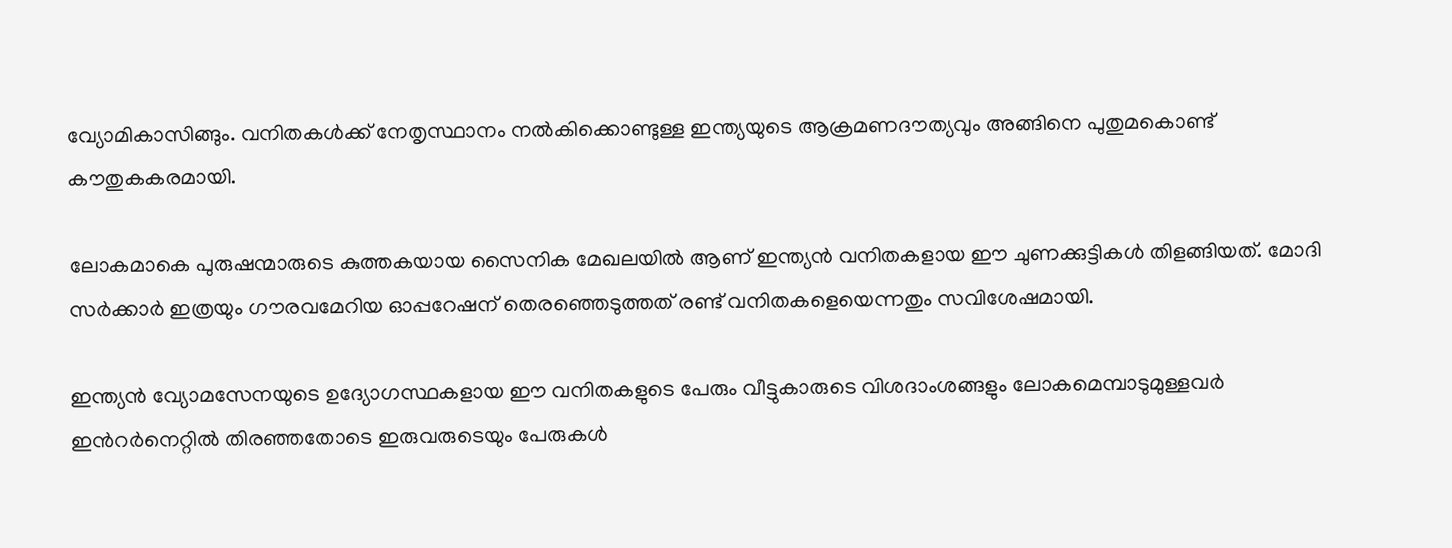വ്യോമികാസിങ്ങും. വനിതകള്‍ക്ക് നേതൃസ്ഥാനം നല്‍കിക്കൊണ്ടുള്ള ഇന്ത്യയുടെ ആക്രമണദൗത്യവും അങ്ങിനെ പുതുമകൊണ്ട് കൗതുകകരമായി.

ലോകമാകെ പുരുഷന്മാരുടെ കുത്തകയായ സൈനിക മേഖലയില്‍ ആണ് ഇന്ത്യന്‍ വനിതകളായ ഈ ചുണക്കുട്ടികള്‍ തിളങ്ങിയത്. മോദി സര്‍ക്കാര്‍ ഇത്രയും ഗൗരവമേറിയ ഓപ്പറേഷന് തെരഞ്ഞെടുത്തത് രണ്ട് വനിതകളെയെന്നതും സവിശേഷമായി.

ഇന്ത്യന്‍ വ്യോമസേനയുടെ ഉദ്യോഗസ്ഥകളായ ഈ വനിതകളുടെ പേരും വീട്ടുകാരുടെ വിശദാംശങ്ങളും ലോകമെമ്പാടുമുള്ളവര്‍ ഇന്‍റര്‍നെറ്റില്‍ തിരഞ്ഞതോടെ ഇരുവരുടെയും പേരുകള്‍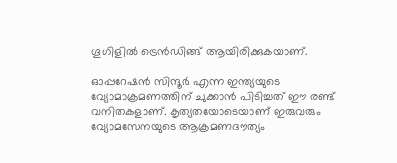ഗൂഗിളില്‍ ട്രെന്‍ഡിങ്ങ് ആയിരിക്കുകയാണ്.

ഓപ്പറേഷന്‍ സിന്ദൂര്‍ എന്ന ഇന്ത്യയുടെ വ്യോമാക്രമണത്തിന് ചുക്കാന്‍ പിടിച്ചത് ഈ രണ്ട് വനിതകളാണ്. കൃത്യതയോടെയാണ് ഇരുവരും വ്യോമസേനയുടെ ആക്രമണദൗത്യം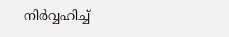നിര്‍വ്വഹിച്ച്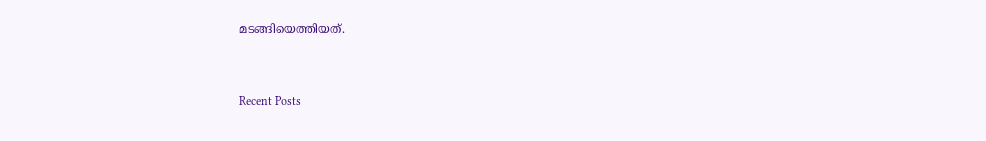മടങ്ങിയെത്തിയത്.



Recent Posts